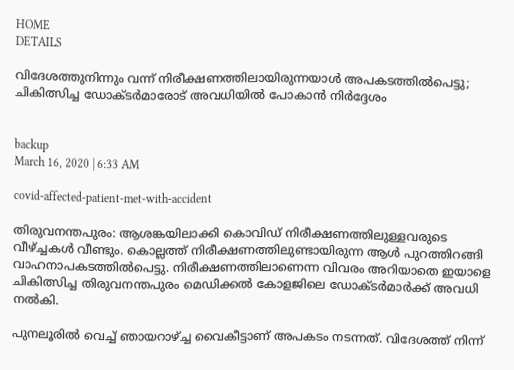HOME
DETAILS

വിദേശത്തുനിന്നും വന്ന് നിരീക്ഷണത്തിലായിരുന്നയാള്‍ അപകടത്തില്‍പെട്ടു; ചികിത്സിച്ച ഡോക്ടര്‍മാരോട് അവധിയില്‍ പോകാന്‍ നിര്‍ദ്ദേശം


backup
March 16, 2020 | 6:33 AM

covid-affected-patient-met-with-accident

തിരുവനന്തപുരം: ആശങ്കയിലാക്കി കൊവിഡ് നിരീക്ഷണത്തിലുള്ളവരുടെ വീഴ്ച്ചകള്‍ വീണ്ടും. കൊല്ലത്ത് നിരീക്ഷണത്തിലുണ്ടായിരുന്ന ആള്‍ പുറത്തിറങ്ങി വാഹനാപകടത്തില്‍പെട്ടു. നിരീക്ഷണത്തിലാണെന്ന വിവരം അറിയാതെ ഇയാളെ ചികിത്സിച്ച തിരുവനന്തപുരം മെഡിക്കല്‍ കോളജിലെ ഡോക്ടര്‍മാര്‍ക്ക് അവധി നല്‍കി.

പുനലൂരില്‍ വെച്ച് ഞായറാഴ്ച്ച വൈകീട്ടാണ് അപകടം നടന്നത്. വിദേശത്ത് നിന്ന്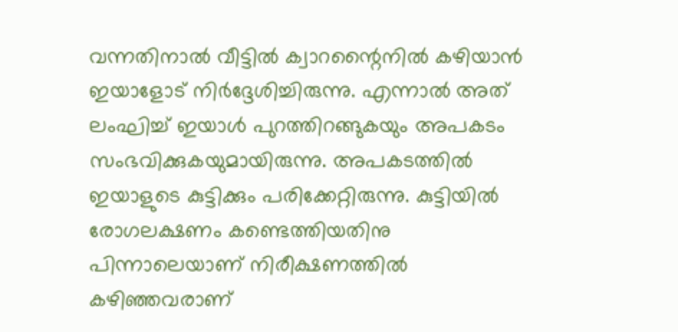വന്നതിനാല്‍ വീട്ടില്‍ ക്വാറന്റൈനില്‍ കഴിയാന്‍ ഇയാളോട് നിര്‍ദ്ദേശിച്ചിരുന്നു. എന്നാല്‍ അത് ലംഘിച്ച് ഇയാള്‍ പുറത്തിറങ്ങുകയും അപകടം സംഭവിക്കുകയുമായിരുന്നു. അപകടത്തില്‍ ഇയാളുടെ കുട്ടിക്കും പരിക്കേറ്റിരുന്നു. കുട്ടിയില്‍ രോഗലക്ഷണം കണ്ടെത്തിയതിനു പിന്നാലെയാണ് നിരീക്ഷണത്തില്‍ കഴിഞ്ഞവരാണ്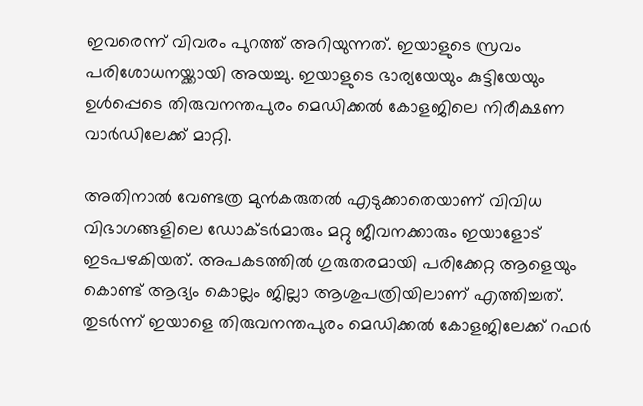ഇവരെന്ന് വിവരം പുറത്ത് അറിയുന്നത്. ഇയാളുടെ സ്രവം പരിശോധനയ്ക്കായി അയച്ചു. ഇയാളുടെ ഭാര്യയേയും കുട്ടിയേയും ഉള്‍പ്പെടെ തിരുവനന്തപുരം മെഡിക്കല്‍ കോളജിലെ നിരീക്ഷണ വാര്‍ഡിലേക്ക് മാറ്റി.

അതിനാല്‍ വേണ്ടത്ര മുന്‍കരുതല്‍ എടുക്കാതെയാണ് വിവിധ വിഭാഗങ്ങളിലെ ഡോക്ടര്‍മാരും മറ്റു ജീവനക്കാരും ഇയാളോട് ഇടപഴകിയത്. അപകടത്തില്‍ ഗുരുതരമായി പരിക്കേറ്റ ആളെയും കൊണ്ട് ആദ്യം കൊല്ലം ജില്ലാ ആശുപത്രിയിലാണ് എത്തിച്ചത്. തുടര്‍ന്ന് ഇയാളെ തിരുവനന്തപുരം മെഡിക്കല്‍ കോളജിലേക്ക് റഫര്‍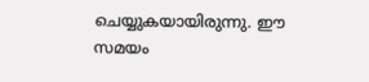ചെയ്യുകയായിരുന്നു. ഈ സമയം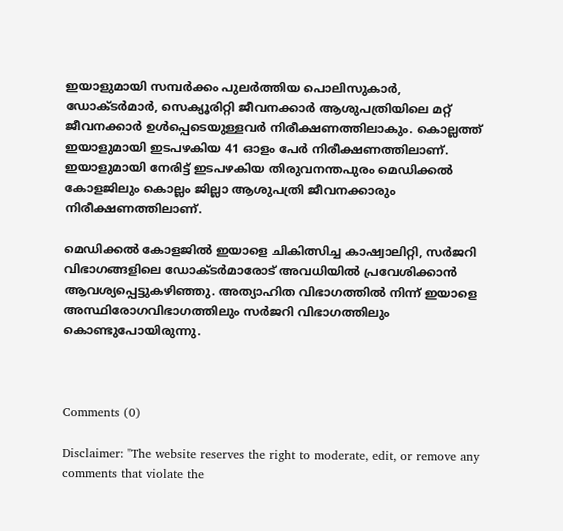ഇയാളുമായി സമ്പര്‍ക്കം പുലര്‍ത്തിയ പൊലിസുകാര്‍, ഡോക്ടര്‍മാര്‍, സെക്യൂരിറ്റി ജീവനക്കാര്‍ ആശുപത്രിയിലെ മറ്റ് ജീവനക്കാര്‍ ഉള്‍പ്പെടെയുള്ളവര്‍ നിരീക്ഷണത്തിലാകും. കൊല്ലത്ത് ഇയാളുമായി ഇടപഴകിയ 41 ഓളം പേര്‍ നിരീക്ഷണത്തിലാണ്. ഇയാളുമായി നേരിട്ട് ഇടപഴകിയ തിരുവനന്തപുരം മെഡിക്കല്‍ കോളജിലും കൊല്ലം ജില്ലാ ആശുപത്രി ജീവനക്കാരും നിരീക്ഷണത്തിലാണ്.

മെഡിക്കല്‍ കോളജില്‍ ഇയാളെ ചികിത്സിച്ച കാഷ്വാലിറ്റി, സര്‍ജറി വിഭാഗങ്ങളിലെ ഡോക്ടര്‍മാരോട് അവധിയില്‍ പ്രവേശിക്കാന്‍ ആവശ്യപ്പെട്ടുകഴിഞ്ഞു. അത്യാഹിത വിഭാഗത്തില്‍ നിന്ന് ഇയാളെ അസ്ഥിരോഗവിഭാഗത്തിലും സര്‍ജറി വിഭാഗത്തിലും കൊണ്ടുപോയിരുന്നു.



Comments (0)

Disclaimer: "The website reserves the right to moderate, edit, or remove any comments that violate the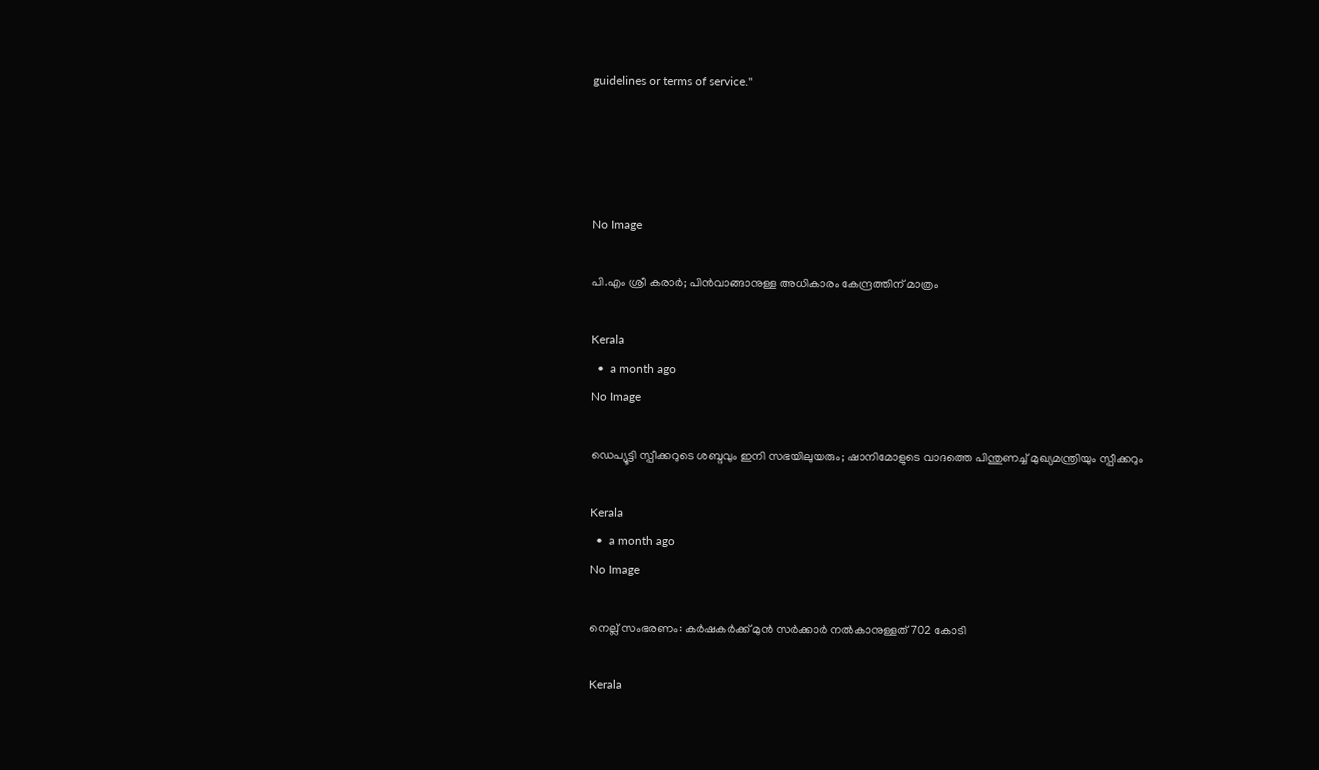guidelines or terms of service."




No Image

പി.എം ശ്രീ കരാർ; പിൻവാങ്ങാനുള്ള അധികാരം കേന്ദ്രത്തിന് മാത്രം

Kerala
  •  a month ago
No Image

ഡെപ്യൂട്ടി സ്പീക്കറുടെ ശബ്ദവും ഇനി സഭയിലുയരും; ഷാനിമോളുടെ വാദത്തെ പിന്തുണച്ച് മുഖ്യമന്ത്രിയും സ്പീക്കറും

Kerala
  •  a month ago
No Image

നെല്ല് സംഭരണം: കർഷകർക്ക് മുൻ സർക്കാർ നൽകാനുള്ളത് 702 കോടി

Kerala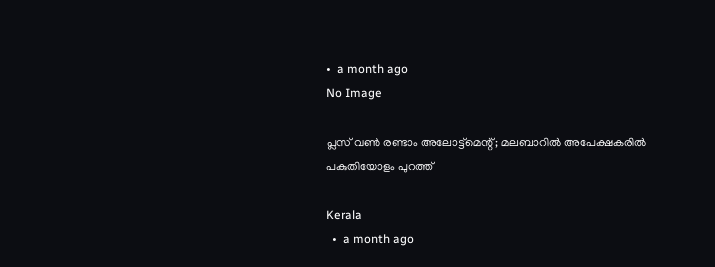•  a month ago
No Image

പ്ലസ് വൺ രണ്ടാം അലോട്ട്‌മെന്റ്; മലബാറിൽ അപേക്ഷകരിൽ പകുതിയോളം പുറത്ത്

Kerala
  •  a month ago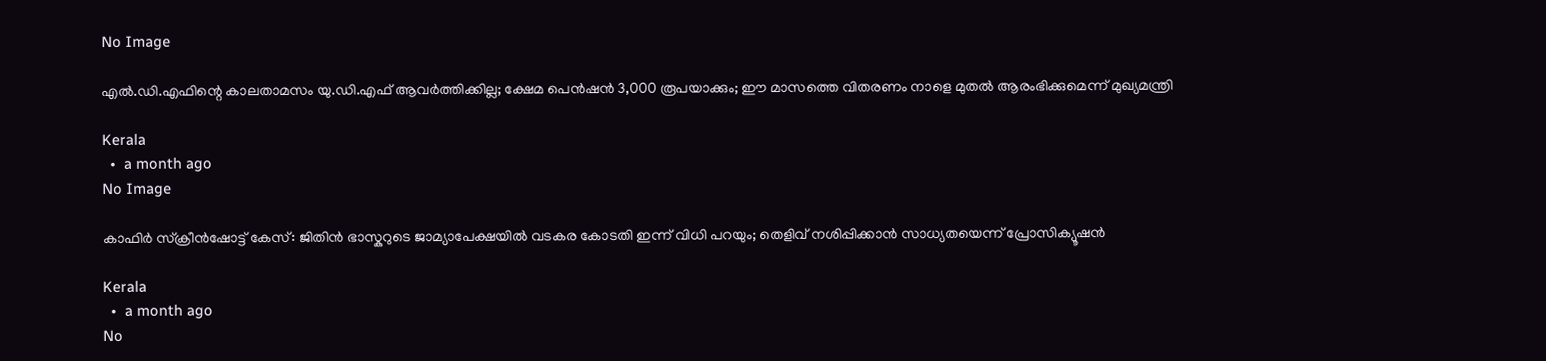No Image

എൽ.ഡി.എഫിന്റെ കാലതാമസം യു.ഡി.എഫ് ആവർത്തിക്കില്ല; ക്ഷേമ പെൻഷൻ 3,000 രൂപയാക്കും; ഈ മാസത്തെ വിതരണം നാളെ മുതൽ ആരംഭിക്കുമെന്ന് മുഖ്യമന്ത്രി

Kerala
  •  a month ago
No Image

കാഫിർ സ്ക്രീൻഷോട്ട് കേസ്: ജിതിൻ ഭാസ്കറുടെ ജാമ്യാപേക്ഷയിൽ വടകര കോടതി ഇന്ന് വിധി പറയും; തെളിവ് നശിപ്പിക്കാൻ സാധ്യതയെന്ന് പ്രോസിക്യൂഷൻ

Kerala
  •  a month ago
No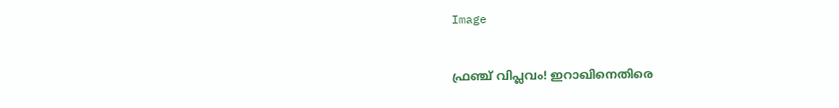Image

ഫ്രഞ്ച് വിപ്ലവം! ഇറാഖിനെതിരെ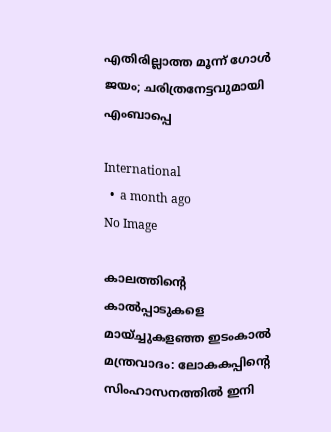എതിരില്ലാത്ത മൂന്ന് ഗോൾ ജയം; ചരിത്രനേട്ടവുമായി എംബാപ്പെ

International
  •  a month ago
No Image

കാലത്തിന്റെ കാൽപ്പാടുകളെ മായ്ച്ചുകളഞ്ഞ ഇടംകാൽ മന്ത്രവാദം: ലോകകപ്പിന്റെ സിംഹാസനത്തിൽ ഇനി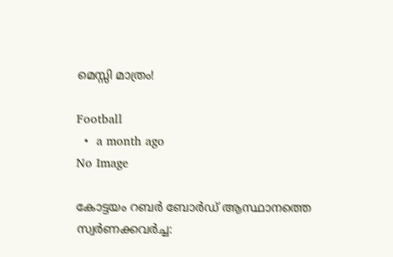മെസ്സി മാത്രം!

Football
  •  a month ago
No Image

കോട്ടയം റബർ ബോർഡ് ആസ്ഥാനത്തെ സ്വർണക്കവർച്ച: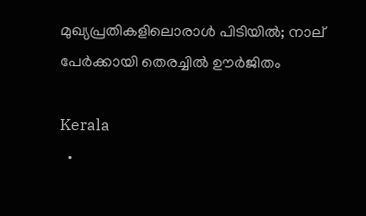മുഖ്യപ്രതികളിലൊരാൾ പിടിയിൽ; നാല് പേർക്കായി തെരച്ചിൽ ഊർജിതം

Kerala
  •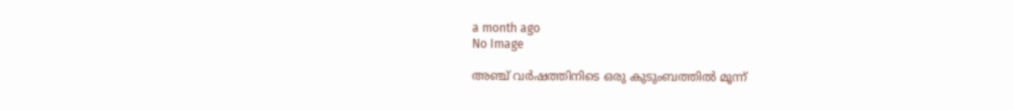a month ago
No Image

അഞ്ച് വർഷത്തിനിടെ ഒരു കുടുംബത്തിൽ മൂന്ന്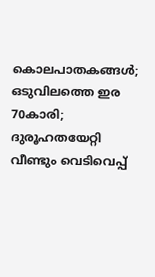കൊലപാതകങ്ങൾ; ഒടുവിലത്തെ ഇര 70കാരി; ദുരൂഹതയേറ്റി വീണ്ടും വെടിവെപ്പ്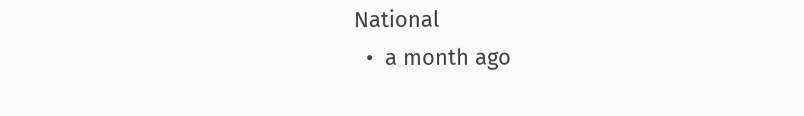National
  •  a month ago